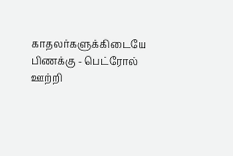காதலர்களுக்கிடையே பிணக்கு - பெட்ரோல் ஊற்றி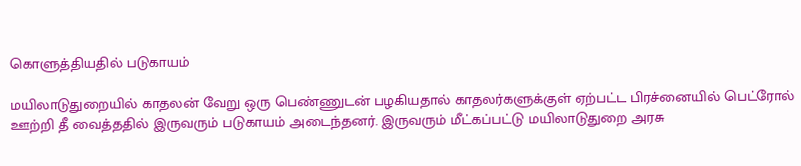கொளுத்தியதில் படுகாயம்

மயிலாடுதுறையில் காதலன் வேறு ஒரு பெண்ணுடன் பழகியதால் காதலர்களுக்குள் ஏற்பட்ட பிரச்னையில் பெட்ரோல் ஊற்றி தீ வைத்ததில் இருவரும் படுகாயம் அடைந்தனர். இருவரும் மீட்கப்பட்டு மயிலாடுதுறை அரசு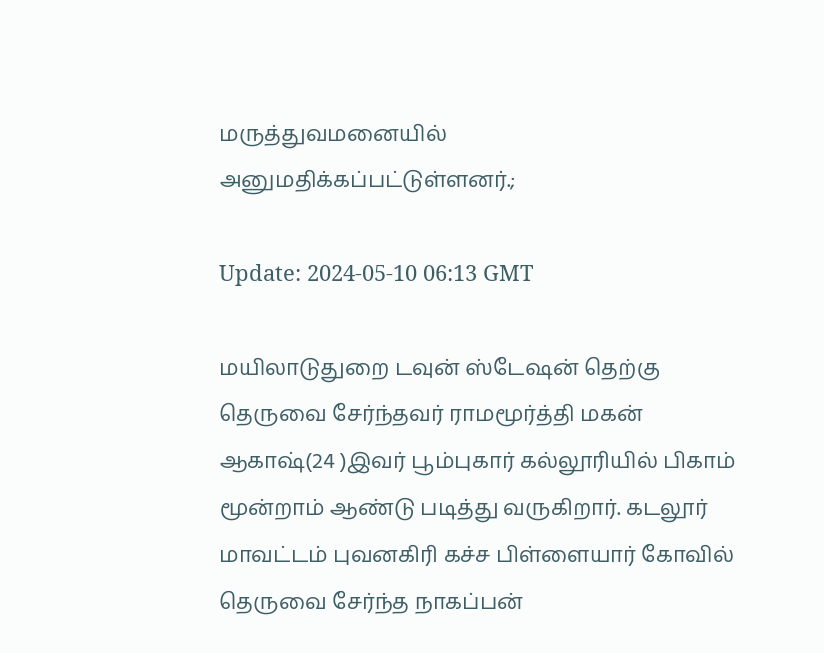மருத்துவமனையில் அனுமதிக்கப்பட்டுள்ளனர்.;

Update: 2024-05-10 06:13 GMT

மயிலாடுதுறை டவுன் ஸ்டேஷன் தெற்கு தெருவை சேர்ந்தவர் ராமமூர்த்தி மகன் ஆகாஷ்(24 )இவர் பூம்புகார் கல்லூரியில் பிகாம் மூன்றாம் ஆண்டு படித்து வருகிறார். கடலூர் மாவட்டம் புவனகிரி கச்ச பிள்ளையார் கோவில் தெருவை சேர்ந்த நாகப்பன்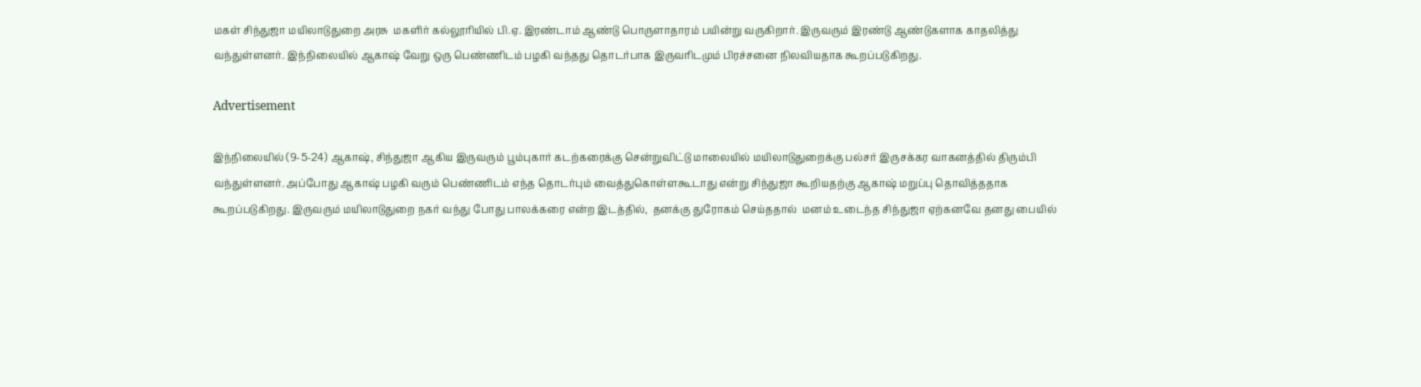மகள் சிந்துஜா மயிலாடுதுறை அரசு  மகளிர் கல்லூரியில் பி.ஏ. இரண்டாம் ஆண்டு பொருளாதாரம் பயின்று வருகிறார். இருவரும் இரண்டு ஆண்டுகளாக காதலித்து வந்துள்ளனர். இந்நிலையில் ஆகாஷ் வேறு ஒரு பெண்ணிடம் பழகி வந்தது தொடர்பாக இருவரிடமும் பிரச்சனை நிலவியதாக கூறப்படுகிறது.

Advertisement

இந்நிலையில் (9-5-24) ஆகாஷ், சிந்துஜா ஆகிய இருவரும் பூம்புகார் கடற்கரைக்கு சென்றுவிட்டு மாலையில் மயிலாடுதுறைக்கு பல்சர் இருசக்கர வாகனத்தில் திரும்பி வந்துள்ளனர். அப்போது ஆகாஷ் பழகி வரும் பெண்ணிடம் எந்த தொடர்பும் வைத்துகொள்ளகூடாது என்று சிந்துஜா கூறியதற்கு ஆகாஷ் மறுப்பு தொவித்ததாக கூறப்படுகிறது. இருவரும் மயிலாடுதுறை நகர் வந்து போது பாலக்கரை என்ற இடத்தில்,  தனக்கு துரோகம் செய்ததால்  மனம் உடைந்த சிந்துஜா ஏற்கனவே தனது பையில்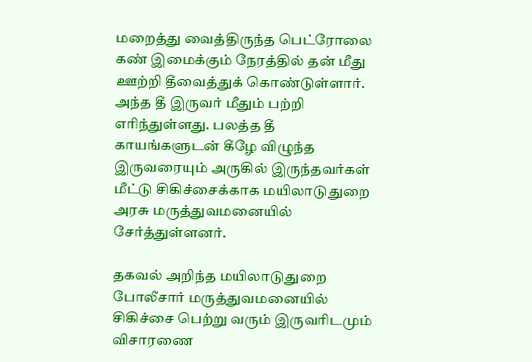மறைத்து வைத்திருந்த பெட்ரோலை கண் இமைக்கும் நேரத்தில் தன் மீது ஊற்றி தீவைத்துக் கொண்டுள்ளார். அந்த தீ இருவர் மீதும் பற்றி எரிந்துள்ளது. பலத்த தீ காயங்களுடன் கீழே விழுந்த இருவரையும் அருகில் இருந்தவர்கள் மீட்டு சிகிச்சைக்காக மயிலாடுதுறை அரசு மருத்துவமனையில் சேர்த்துள்ளனர்.

தகவல் அறிந்த மயிலாடுதுறை போலீசார் மருத்துவமனையில் சிகிச்சை பெற்று வரும் இருவரிடமும் விசாரணை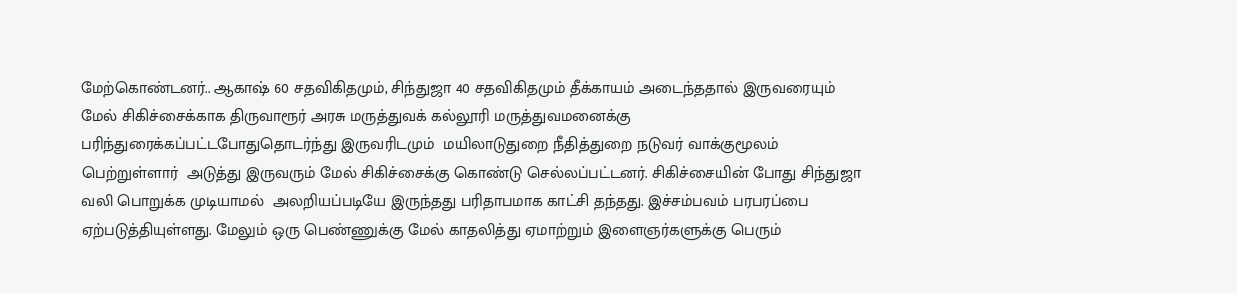மேற்கொண்டனர்.. ஆகாஷ் 60 சதவிகிதமும், சிந்துஜா 40 சதவிகிதமும் தீக்காயம் அடைந்ததால் இருவரையும் மேல் சிகிச்சைக்காக திருவாரூர் அரசு மருத்துவக் கல்லூரி மருத்துவமனைக்கு பரிந்துரைக்கப்பட்டபோதுதொடர்ந்து இருவரிடமும்  மயிலாடுதுறை நீதித்துறை நடுவர் வாக்குமூலம் பெற்றுள்ளார்  அடுத்து இருவரும் மேல் சிகிச்சைக்கு கொண்டு செல்லப்பட்டனர். சிகிச்சையின் போது சிந்துஜா வலி பொறுக்க முடியாமல்  அலறியப்படியே இருந்தது பரிதாபமாக காட்சி தந்தது. இச்சம்பவம் பரபரப்பை ஏற்படுத்தியுள்ளது. மேலும் ஒரு பெண்ணுக்கு மேல் காதலித்து ஏமாற்றும் இளைஞர்களுக்கு பெரும்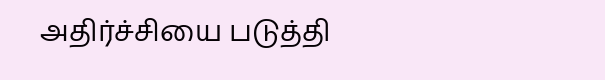அதிர்ச்சியை படுத்தி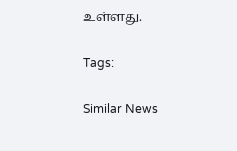உள்ளது.

Tags:

Similar News